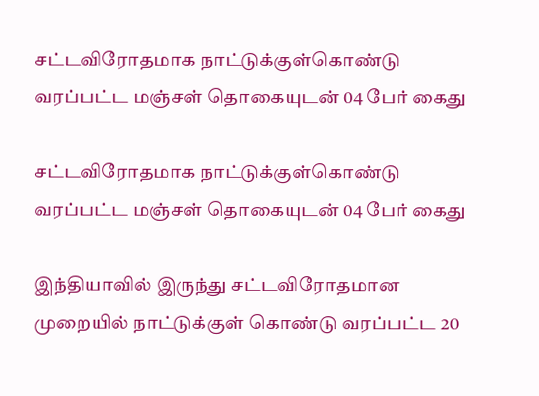சட்டவிரோதமாக நாட்டுக்குள்கொண்டு வரப்பட்ட மஞ்சள் தொகையுடன் 04 பேர் கைது

சட்டவிரோதமாக நாட்டுக்குள்கொண்டு வரப்பட்ட மஞ்சள் தொகையுடன் 04 பேர் கைது

இந்தியாவில் இருந்து சட்டவிரோதமான முறையில் நாட்டுக்குள் கொண்டு வரப்பட்ட 20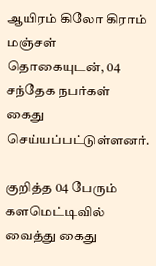ஆயிரம் கிலோ கிராம் மஞ்சள் தொகையுடன், 04 சந்தேக நபர்கள் கைது செய்யப்பட்டுள்ளனர்.

குறித்த 04 பேரும் களமெட்டிவில் வைத்து கைது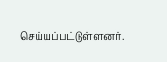செய்யப்பட்டுள்ளனர்.